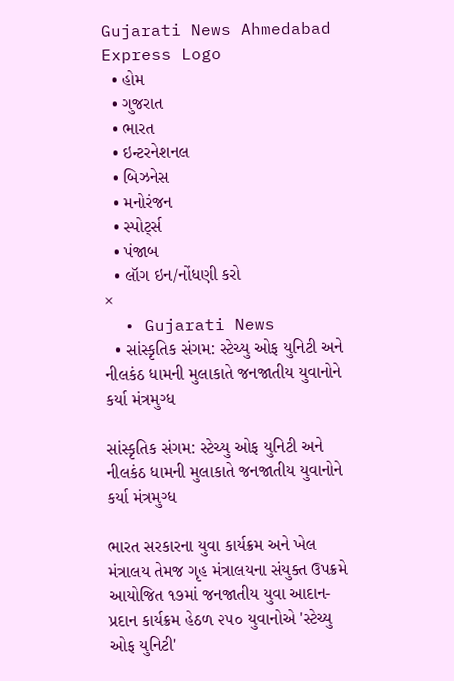Gujarati News Ahmedabad Express Logo
  • હોમ
  • ગુજરાત
  • ભારત
  • ઇન્ટરનેશનલ
  • બિઝનેસ
  • મનોરંજન
  • સ્પોર્ટ્સ
  • પંજાબ
  • લૉગ ઇન/નોંધણી કરો
×
  • Gujarati News
  • સાંસ્કૃતિક સંગમ: સ્ટેચ્યુ ઓફ યુનિટી અને નીલકંઠ ધામની મુલાકાતે જનજાતીય યુવાનોને કર્યા મંત્રમુગ્ધ

સાંસ્કૃતિક સંગમ: સ્ટેચ્યુ ઓફ યુનિટી અને નીલકંઠ ધામની મુલાકાતે જનજાતીય યુવાનોને કર્યા મંત્રમુગ્ધ

ભારત સરકારના યુવા કાર્યક્રમ અને ખેલ મંત્રાલય તેમજ ગૃહ મંત્રાલયના સંયુક્ત ઉપક્રમે આયોજિત ૧૭માં જનજાતીય યુવા આદાન-પ્રદાન કાર્યક્રમ હેઠળ ૨૫૦ યુવાનોએ 'સ્ટેચ્યુ ઓફ યુનિટી'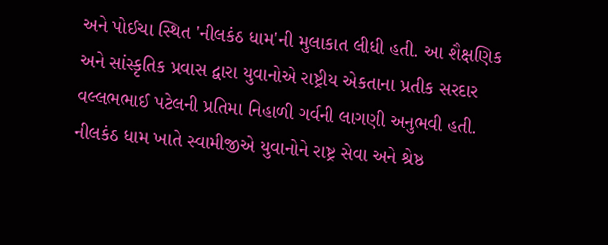અને પોઈચા સ્થિત 'નીલકંઠ ધામ'ની મુલાકાત લીધી હતી. આ શૈક્ષણિક અને સાંસ્કૃતિક પ્રવાસ દ્વારા યુવાનોએ રાષ્ટ્રીય એકતાના પ્રતીક સરદાર વલ્લભભાઈ પટેલની પ્રતિમા નિહાળી ગર્વની લાગણી અનુભવી હતી. નીલકંઠ ધામ ખાતે સ્વામીજીએ યુવાનોને રાષ્ટ્ર સેવા અને શ્રેષ્ઠ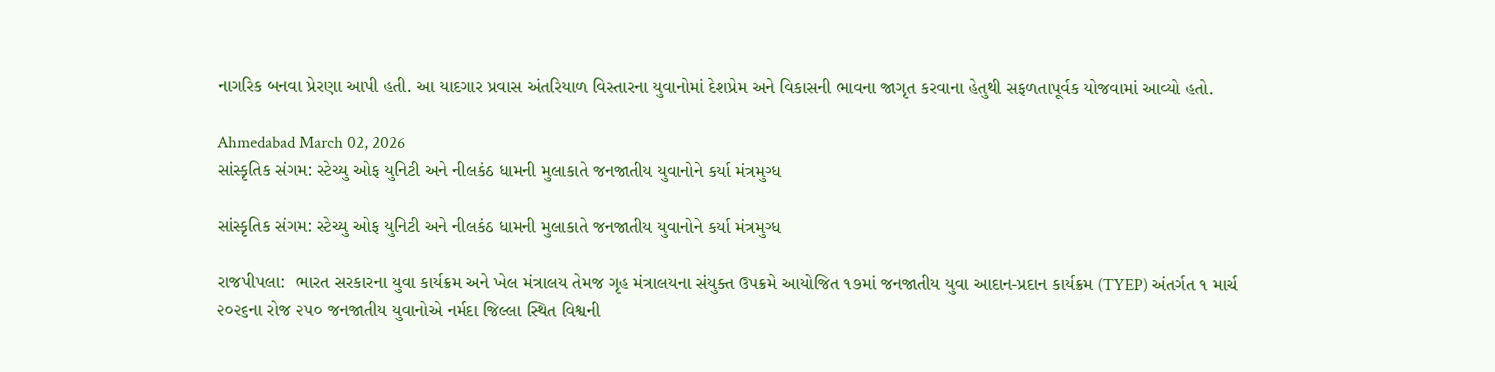નાગરિક બનવા પ્રેરણા આપી હતી. આ યાદગાર પ્રવાસ અંતરિયાળ વિસ્તારના યુવાનોમાં દેશપ્રેમ અને વિકાસની ભાવના જાગૃત કરવાના હેતુથી સફળતાપૂર્વક યોજવામાં આવ્યો હતો.

Ahmedabad March 02, 2026
સાંસ્કૃતિક સંગમ: સ્ટેચ્યુ ઓફ યુનિટી અને નીલકંઠ ધામની મુલાકાતે જનજાતીય યુવાનોને કર્યા મંત્રમુગ્ધ

સાંસ્કૃતિક સંગમ: સ્ટેચ્યુ ઓફ યુનિટી અને નીલકંઠ ધામની મુલાકાતે જનજાતીય યુવાનોને કર્યા મંત્રમુગ્ધ

રાજપીપલા:  ભારત સરકારના યુવા કાર્યક્રમ અને ખેલ મંત્રાલય તેમજ ગૃહ મંત્રાલયના સંયુક્ત ઉપક્રમે આયોજિત ૧૭માં જનજાતીય યુવા આદાન-પ્રદાન કાર્યક્રમ (TYEP) અંતર્ગત ૧ માર્ચ
૨૦૨૬ના રોજ ૨૫૦ જનજાતીય યુવાનોએ નર્મદા જિલ્લા સ્થિત વિશ્વની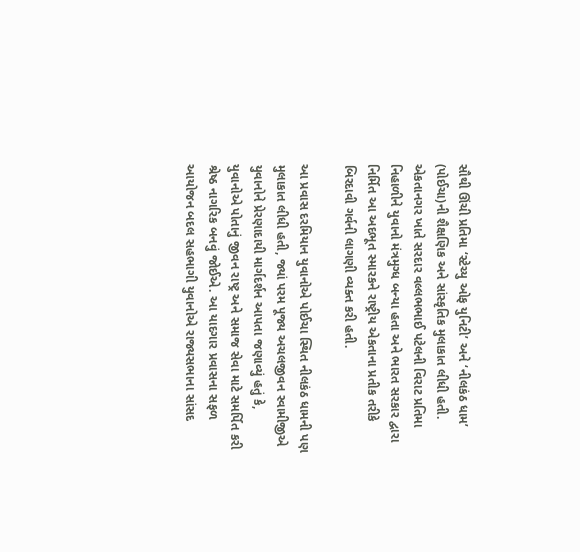સૌથી ઊંચી પ્રતિમા ‘સ્ટેચ્યુ ઓફ યુનિટી’ અને ‘નીલકંઠ ધામ’ (પોઈચા)ની શૈક્ષણિક અને સાંસ્કૃતિક મુલાકાત લીધી હતી. એકતાનગર ખાતે સરદાર વલ્લભભાઈ પટેલની વિરાટ પ્રતિમા નિહાળીને યુવાનો મંત્રમુગ્ધ બન્યા હતા અને ભારત સરકાર દ્વારા નિર્મિત આ અદભૂત સ્મારકને રાષ્ટ્રીય એકતાના પ્રતીક તરીકે બિરદાવી ગર્વની લાગણી વ્યક્ત કરી હતી.

આ પ્રવાસ દરમિયાન યુવાનોએ પોઈચા સ્થિત નીલકંઠ ધામની પણ મુલાકાત લીધી હતી, જ્યાં પરમ પૂજ્ય અચલજીવન સ્વામીજીએ યુવાનોને પ્રેરણાદાયી માર્ગદર્શન આપતા જણાવ્યું હતું કે, યુવાનોએ પોતાનું જીવન રાષ્ટ્ર અને સમાજ સેવા માટે સમર્પિત કરી શ્રેષ્ઠ નાગરિક બનવું જોઈએ. આ યાદગાર પ્રવાસના સફળ આયોજન બદલ સહભાગી યુવાનોએ રાજ્યસભાના સાંસદ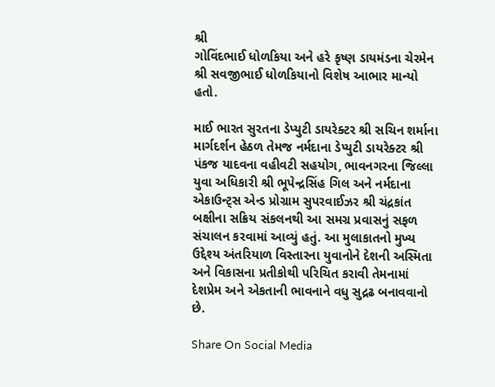શ્રી
ગોવિંદભાઈ ધોળકિયા અને હરે કૃષ્ણ ડાયમંડના ચેરમેન શ્રી સવજીભાઈ ધોળકિયાનો વિશેષ આભાર માન્યો હતો.

માઈ ભારત સુરતના ડેપ્યુટી ડાયરેક્ટર શ્રી સચિન શર્માના માર્ગદર્શન હેઠળ તેમજ નર્મદાના ડેપ્યુટી ડાયરેક્ટર શ્રી પંકજ યાદવના વહીવટી સહયોગ, ભાવનગરના જિલ્લા યુવા અધિકારી શ્રી ભૂપેન્દ્રસિંહ ગિલ અને નર્મદાના એકાઉન્ટ્સ એન્ડ પ્રોગ્રામ સુપરવાઈઝર શ્રી ચંદ્રકાંત બક્ષીના સક્રિય સંકલનથી આ સમગ્ર પ્રવાસનું સફળ સંચાલન કરવામાં આવ્યું હતું. આ મુલાકાતનો મુખ્ય ઉદ્દેશ્ય અંતરિયાળ વિસ્તારના યુવાનોને દેશની અસ્મિતા અને વિકાસના પ્રતીકોથી પરિચિત કરાવી તેમનામાં દેશપ્રેમ અને એકતાની ભાવનાને વધુ સુદ્રઢ બનાવવાનો છે.

Share On Social Media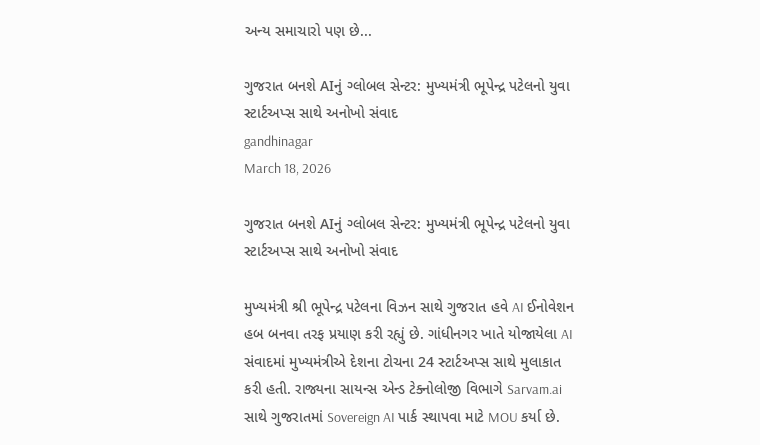અન્ય સમાચારો પણ છે...

ગુજરાત બનશે AIનું ગ્લોબલ સેન્ટર: મુખ્યમંત્રી ભૂપેન્દ્ર પટેલનો યુવા સ્ટાર્ટઅપ્સ સાથે અનોખો સંવાદ
gandhinagar
March 18, 2026

ગુજરાત બનશે AIનું ગ્લોબલ સેન્ટર: મુખ્યમંત્રી ભૂપેન્દ્ર પટેલનો યુવા સ્ટાર્ટઅપ્સ સાથે અનોખો સંવાદ

મુખ્યમંત્રી શ્રી ભૂપેન્દ્ર પટેલના વિઝન સાથે ગુજરાત હવે AI ઈનોવેશન હબ બનવા તરફ પ્રયાણ કરી રહ્યું છે. ગાંધીનગર ખાતે યોજાયેલા AI સંવાદમાં મુખ્યમંત્રીએ દેશના ટોચના 24 સ્ટાર્ટઅપ્સ સાથે મુલાકાત કરી હતી. રાજ્યના સાયન્સ એન્ડ ટેક્નોલોજી વિભાગે Sarvam.ai સાથે ગુજરાતમાં Sovereign AI પાર્ક સ્થાપવા માટે MOU કર્યા છે.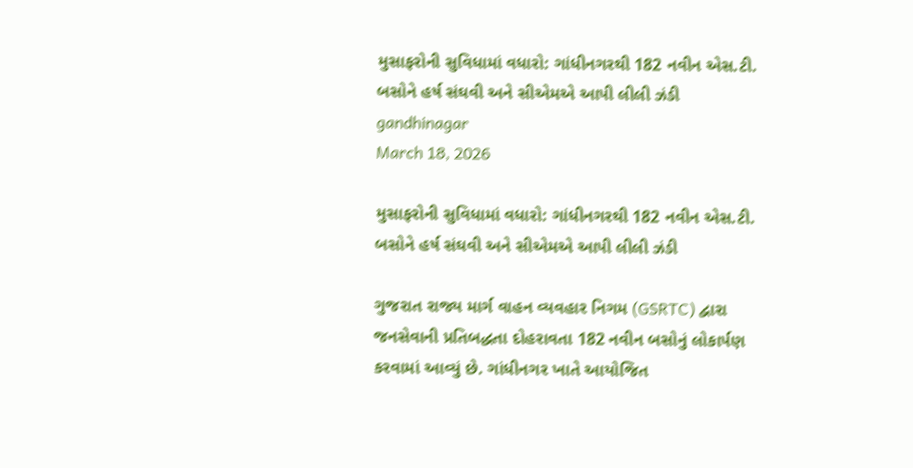મુસાફરોની સુવિધામાં વધારો: ગાંધીનગરથી 182 નવીન એસ.ટી. બસોને હર્ષ સંઘવી અને સીએમએ આપી લીલી ઝંડી
gandhinagar
March 18, 2026

મુસાફરોની સુવિધામાં વધારો: ગાંધીનગરથી 182 નવીન એસ.ટી. બસોને હર્ષ સંઘવી અને સીએમએ આપી લીલી ઝંડી

ગુજરાત રાજ્ય માર્ગ વાહન વ્યવહાર નિગમ (GSRTC) દ્વારા જનસેવાની પ્રતિબદ્ધતા દોહરાવતા 182 નવીન બસોનું લોકાર્પણ કરવામાં આવ્યું છે. ગાંધીનગર ખાતે આયોજિત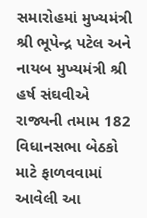સમારોહમાં મુખ્યમંત્રી શ્રી ભૂપેન્દ્ર પટેલ અને નાયબ મુખ્યમંત્રી શ્રી હર્ષ સંઘવીએ રાજ્યની તમામ 182 વિધાનસભા બેઠકો માટે ફાળવવામાં આવેલી આ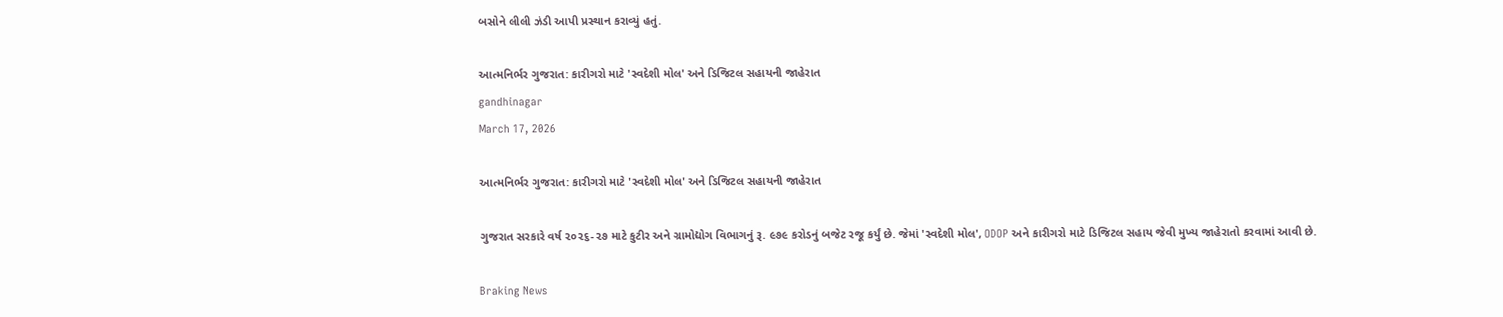બસોને લીલી ઝંડી આપી પ્રસ્થાન કરાવ્યું હતું.

આત્મનિર્ભર ગુજરાત: કારીગરો માટે 'સ્વદેશી મોલ' અને ડિજિટલ સહાયની જાહેરાત
gandhinagar
March 17, 2026

આત્મનિર્ભર ગુજરાત: કારીગરો માટે 'સ્વદેશી મોલ' અને ડિજિટલ સહાયની જાહેરાત

ગુજરાત સરકારે વર્ષ ૨૦૨૬-૨૭ માટે કુટીર અને ગ્રામોદ્યોગ વિભાગનું રૂ. ૯૭૯ કરોડનું બજેટ રજૂ કર્યું છે. જેમાં 'સ્વદેશી મોલ', ODOP અને કારીગરો માટે ડિજિટલ સહાય જેવી મુખ્ય જાહેરાતો કરવામાં આવી છે.

Braking News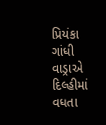પ્રિયંકા ગાંધી વાડ્રાએ દિલ્હીમાં વધતા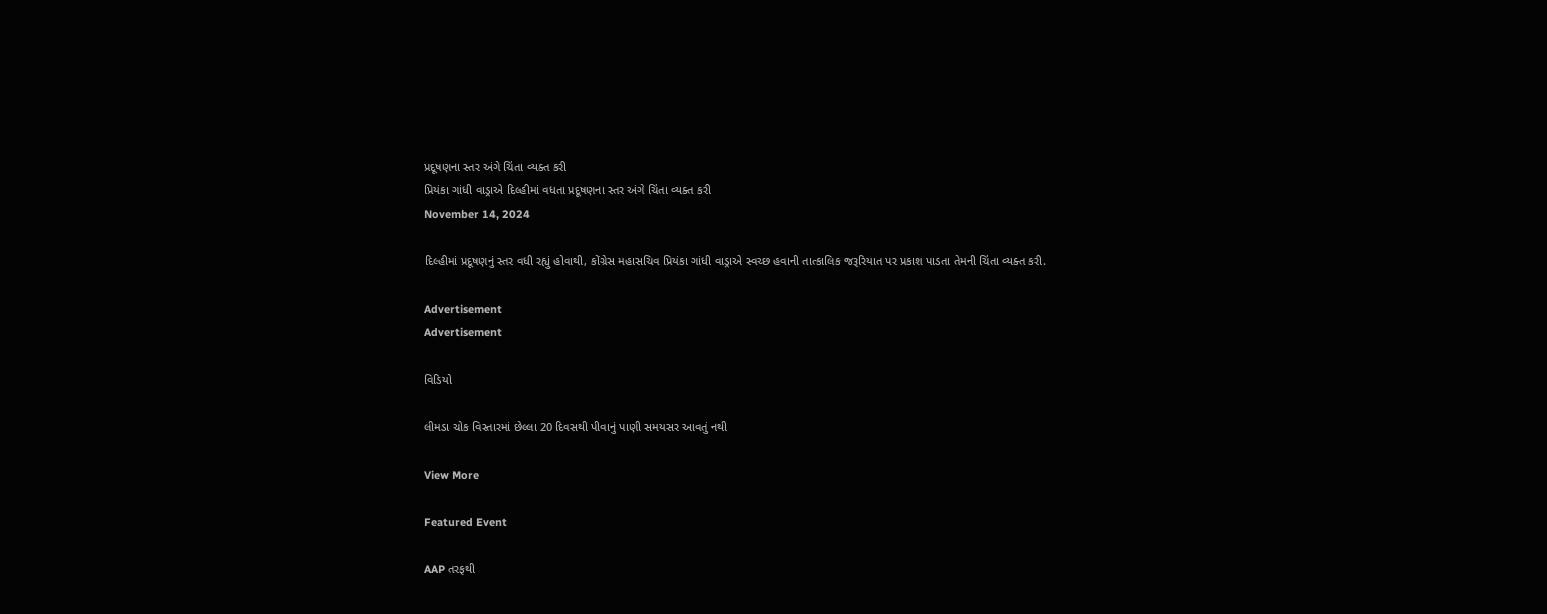પ્રદૂષણના સ્તર અંગે ચિંતા વ્યક્ત કરી
પ્રિયંકા ગાંધી વાડ્રાએ દિલ્હીમાં વધતા પ્રદૂષણના સ્તર અંગે ચિંતા વ્યક્ત કરી
November 14, 2024

દિલ્હીમાં પ્રદૂષણનું સ્તર વધી રહ્યું હોવાથી, કોંગ્રેસ મહાસચિવ પ્રિયંકા ગાંધી વાડ્રાએ સ્વચ્છ હવાની તાત્કાલિક જરૂરિયાત પર પ્રકાશ પાડતા તેમની ચિંતા વ્યક્ત કરી.

Advertisement
Advertisement

વિડિયો

લીમડા ચોક વિસ્તારમાં છેલ્લા 20 દિવસથી પીવાનું પાણી સમયસર આવતું નથી

View More

Featured Event

AAP તરફથી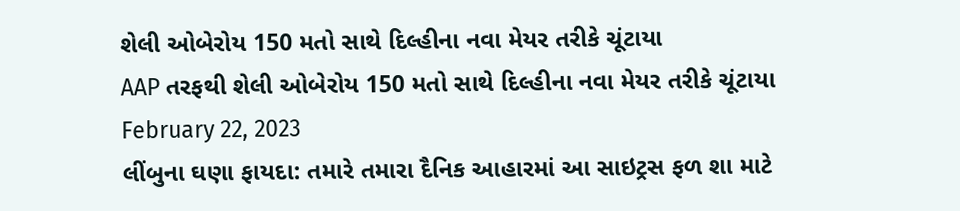શેલી ઓબેરોય 150 મતો સાથે દિલ્હીના નવા મેયર તરીકે ચૂંટાયા
AAP તરફથી શેલી ઓબેરોય 150 મતો સાથે દિલ્હીના નવા મેયર તરીકે ચૂંટાયા
February 22, 2023
લીંબુના ઘણા ફાયદા: તમારે તમારા દૈનિક આહારમાં આ સાઇટ્રસ ફળ શા માટે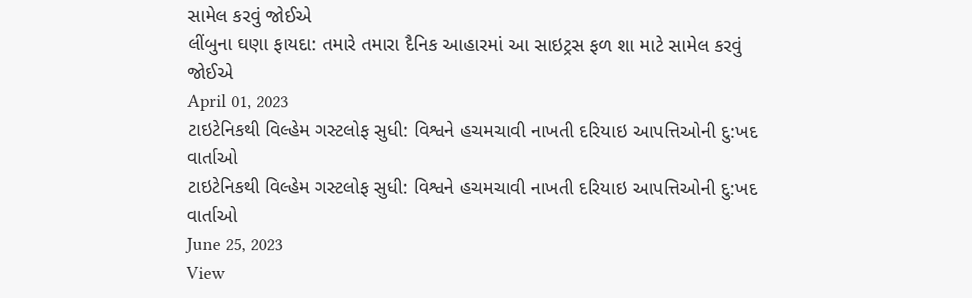સામેલ કરવું જોઈએ
લીંબુના ઘણા ફાયદા: તમારે તમારા દૈનિક આહારમાં આ સાઇટ્રસ ફળ શા માટે સામેલ કરવું જોઈએ
April 01, 2023
ટાઇટેનિકથી વિલ્હેમ ગસ્ટલોફ સુધી: વિશ્વને હચમચાવી નાખતી દરિયાઇ આપત્તિઓની દુ:ખદ વાર્તાઓ
ટાઇટેનિકથી વિલ્હેમ ગસ્ટલોફ સુધી: વિશ્વને હચમચાવી નાખતી દરિયાઇ આપત્તિઓની દુ:ખદ વાર્તાઓ
June 25, 2023
View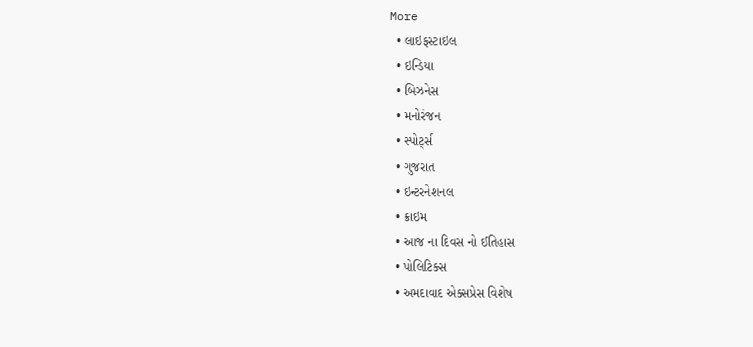More
  • લાઇફસ્ટાઇલ
  • ઇન્ડિયા
  • બિઝનેસ
  • મનોરંજન
  • સ્પોર્ટ્સ
  • ગુજરાત
  • ઇન્ટરનેશનલ
  • ક્રાઇમ
  • આજ ના દિવસ નો ઈતિહાસ
  • પોલિટિક્સ
  • અમદાવાદ એક્સપ્રેસ વિશેષ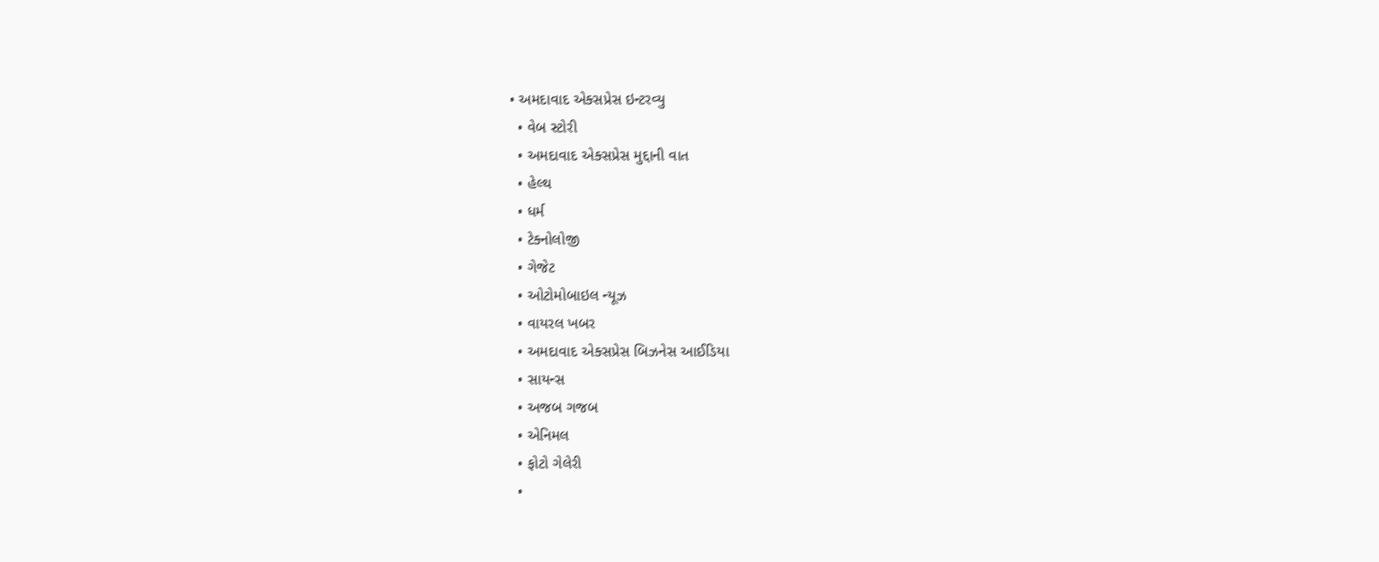• અમદાવાદ એક્સપ્રેસ ઇન્ટરવ્યુ
  • વેબ સ્ટોરી
  • અમદાવાદ એક્સપ્રેસ મુદ્દાની વાત
  • હેલ્થ
  • ધર્મ
  • ટેક્નોલોજી
  • ગેજેટ
  • ઓટોમોબાઇલ ન્યૂઝ
  • વાયરલ ખબર
  • અમદાવાદ એક્સપ્રેસ બિઝનેસ આઈડિયા
  • સાયન્સ
  • અજબ ગજબ
  • એનિમલ
  • ફોટો ગેલેરી
  •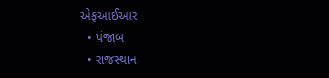એફઆઈઆર
  • પંજાબ
  • રાજસ્થાન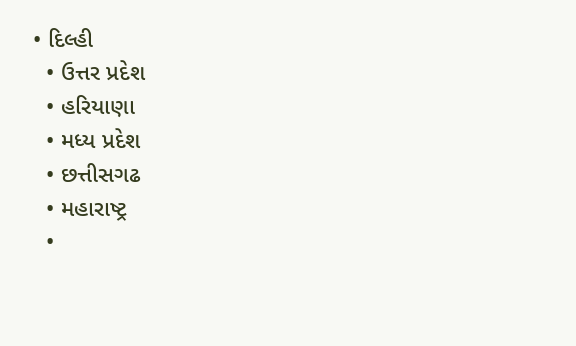• દિલ્હી
  • ઉત્તર પ્રદેશ
  • હરિયાણા
  • મધ્ય પ્રદેશ
  • છત્તીસગઢ
  • મહારાષ્ટ્ર
  •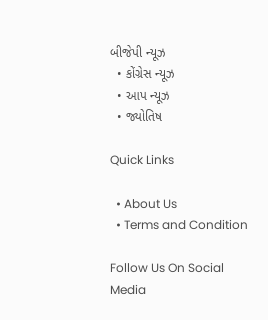બીજેપી ન્યૂઝ
  • કોંગ્રેસ ન્યૂઝ
  • આપ ન્યૂઝ
  • જ્યોતિષ

Quick Links

  • About Us
  • Terms and Condition

Follow Us On Social Media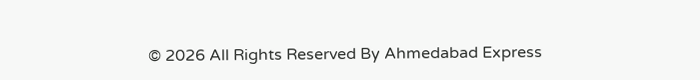© 2026 All Rights Reserved By Ahmedabad Express